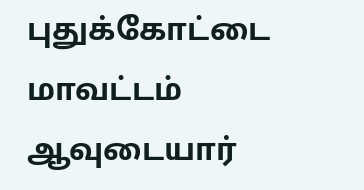புதுக்கோட்டை மாவட்டம் ஆவுடையார்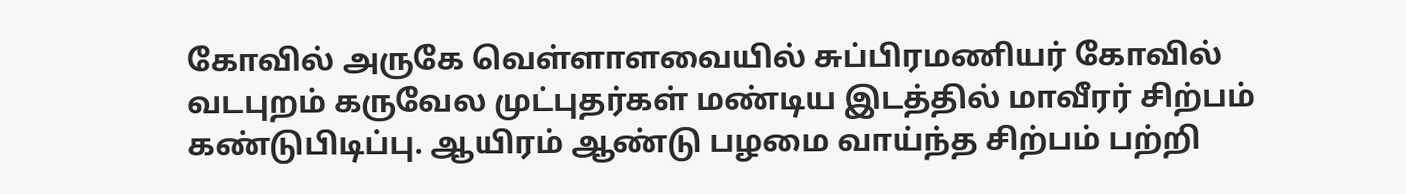கோவில் அருகே வெள்ளாளவையில் சுப்பிரமணியர் கோவில் வடபுறம் கருவேல முட்புதர்கள் மண்டிய இடத்தில் மாவீரர் சிற்பம் கண்டுபிடிப்பு. ஆயிரம் ஆண்டு பழமை வாய்ந்த சிற்பம் பற்றி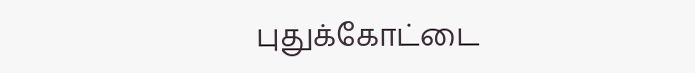புதுக்கோட்டை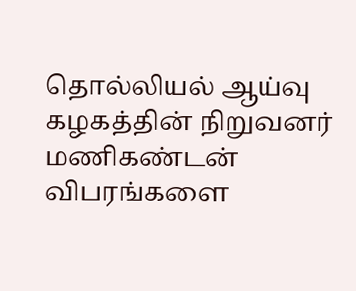தொல்லியல் ஆய்வு கழகத்தின் நிறுவனர் மணிகண்டன் விபரங்களை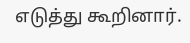எடுத்து கூறினார்.